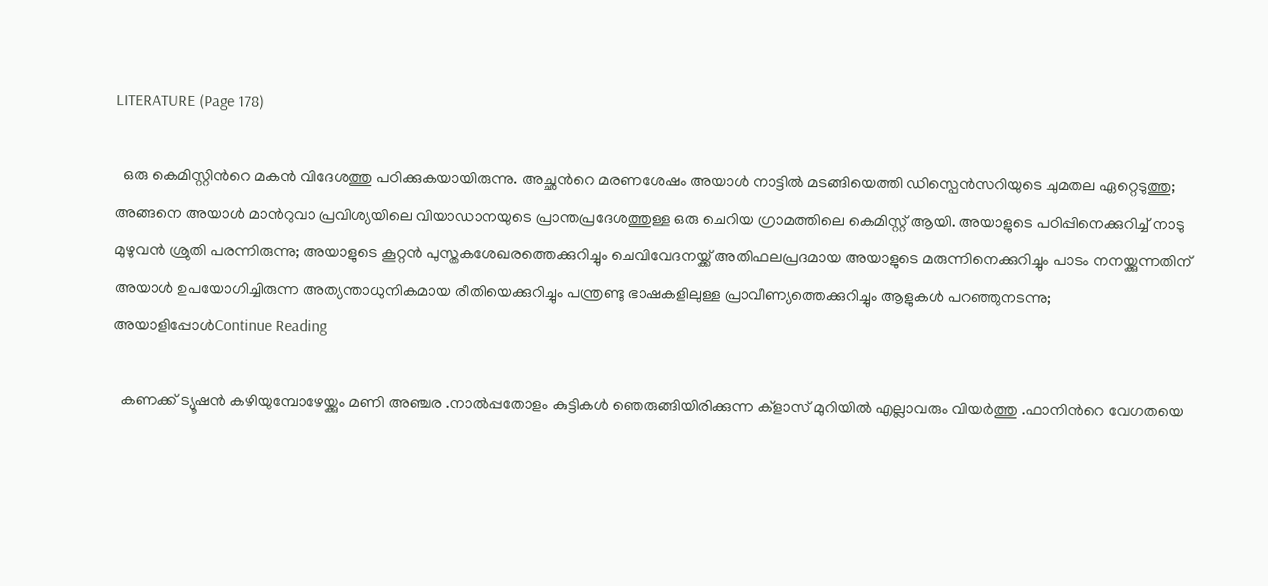LITERATURE (Page 178)

  ഒരു കെമിസ്റ്റിന്‍റെ മകൻ വിദേശത്തു പഠിക്കുകയായിരുന്നു. അച്ഛന്‍റെ മരണശേഷം അയാൾ നാട്ടിൽ മടങ്ങിയെത്തി ഡിസ്പെൻസറിയുടെ ചുമതല ഏറ്റെടുത്തു; അങ്ങനെ അയാൾ മാന്‍റുവാ പ്രവിശ്യയിലെ വിയാഡാനയുടെ പ്രാന്തപ്രദേശത്തുള്ള ഒരു ചെറിയ ഗ്രാമത്തിലെ കെമിസ്റ്റ് ആയി. അയാളുടെ പഠിപ്പിനെക്കുറിച്ച് നാടു മുഴുവൻ ശ്രുതി പരന്നിരുന്നു; അയാളുടെ കൂറ്റൻ പുസ്തകശേഖരത്തെക്കുറിച്ചും ചെവിവേദനയ്ക്ക് അതിഫലപ്രദമായ അയാളുടെ മരുന്നിനെക്കുറിച്ചും പാടം നനയ്ക്കുന്നതിന്‌ അയാൾ ഉപയോഗിച്ചിരുന്ന അത്യന്താധുനികമായ രീതിയെക്കുറിച്ചും പന്ത്രണ്ടു ഭാഷകളിലുള്ള പ്രാവീണ്യത്തെക്കുറിച്ചും ആളുകൾ പറഞ്ഞുനടന്നു; അയാളിപ്പോൾContinue Reading

  കണക്ക് ട്യൂഷൻ കഴിയുമ്പോഴേയ്ക്കും മണി അഞ്ചര .നാൽപ്പതോളം കുട്ടികൾ ഞെരുങ്ങിയിരിക്കുന്ന ക്‌ളാസ് മുറിയിൽ എല്ലാവരും വിയർത്തു .ഫാനിന്‍റെ വേഗതയെ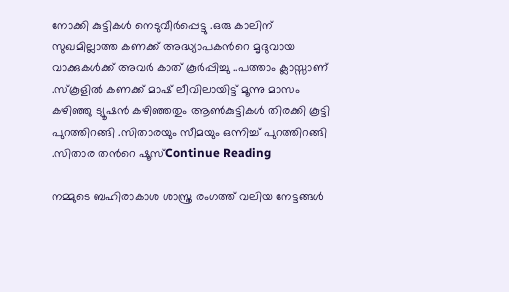നോക്കി കുട്ടികൾ നെടുവീർപ്പെട്ടു .ഒരു കാലിന് സുഖമില്ലാത്ത കണക്ക് അദ്ധ്യാപകന്‍റെ മൃദുവായ വാക്കുകൾക്ക് അവർ കാത് കൂർപ്പിച്ചു ..പത്താം ക്ലാസ്സാണ് .സ്‌കൂളിൽ കണക്ക് മാഷ് ലീവിലായിട്ട് മൂന്നു മാസം കഴിഞ്ഞു ട്യൂഷൻ കഴിഞ്ഞതും ആൺകുട്ടികൾ തിരക്കി കൂട്ടി പുറത്തിറങ്ങി .സിതാരയും സീമയും ഒന്നിച്ച് പുറത്തിറങ്ങി .സിതാര തന്‍റെ ഷൂസ്Continue Reading

നമ്മുടെ ബഹിരാകാശ ശാസ്ത്ര രംഗത്ത് വലിയ നേട്ടങ്ങള്‍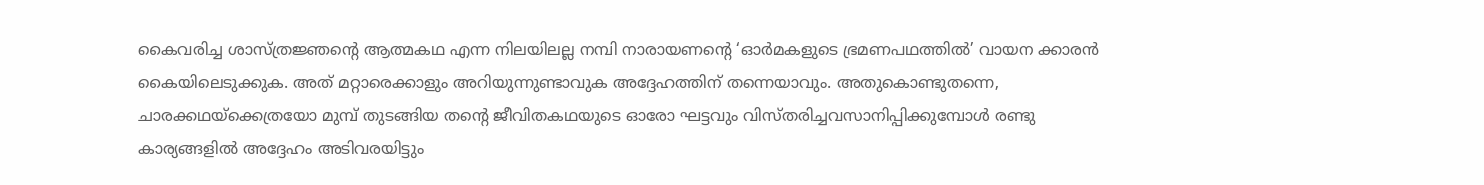കൈവരിച്ച ശാസ്ത്രജ്ഞന്‍റെ ആത്മകഥ എന്ന നിലയിലല്ല നമ്പി നാരായണന്‍റെ ‘ഓര്‍മകളുടെ ഭ്രമണപഥത്തില്‍’ വായന ക്കാരന്‍ കൈയിലെടുക്കുക. അത് മറ്റാരെക്കാളും അറിയുന്നുണ്ടാവുക അദ്ദേഹത്തിന് തന്നെയാവും. അതുകൊണ്ടുതന്നെ, ചാരക്കഥയ്ക്കെത്രയോ മുമ്പ് തുടങ്ങിയ തന്‍റെ ജീവിതകഥയുടെ ഓരോ ഘട്ടവും വിസ്തരിച്ചവസാനിപ്പിക്കുമ്പോള്‍ രണ്ടു കാര്യങ്ങളില്‍ അദ്ദേഹം അടിവരയിട്ടും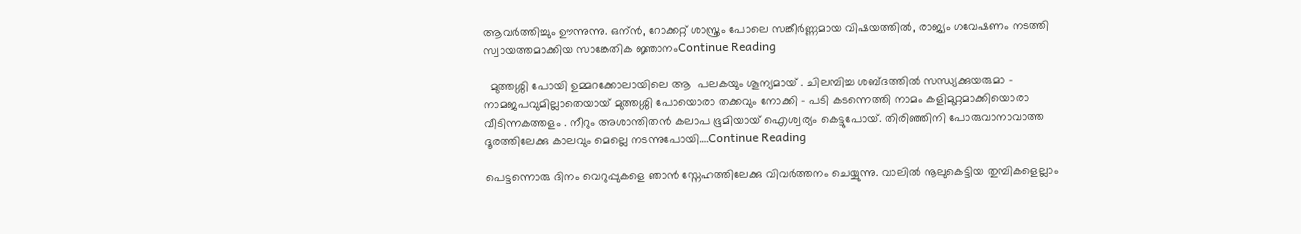ആവര്‍ത്തിച്ചും ഊന്നുന്നു. ഒന്ന്‍, റോക്കറ്റ് ശാസ്ത്രം പോലെ സങ്കീര്‍ണ്ണമായ വിഷയത്തില്‍, രാജ്യം ഗവേഷണം നടത്തി സ്വായത്തമാക്കിയ സാങ്കേതിക ജ്ഞാനംContinue Reading

  മുത്തശ്ശി പോയി ഉമ്മറക്കോലായിലെ ആ  പലകയും ശൂന്യമായ് . ചിലമ്പിച്ച ശബ്ദത്തിൽ സന്ധ്യക്കുയരുമാ – നാമജപവുമില്ലാതെയായ് മുത്തശ്ശി പോയൊരാ തക്കവും നോക്കി – പടി കടന്നെത്തി നാമം കളിമുറ്റമാക്കിയൊരാ വീടിന്നകത്തളം . നീറും അശാന്തിതൻ കലാപ ഭൂമിയായ് ഐശ്വര്യം കെട്ടുപോയ്‌. തിരിഞ്ഞിനി പോരുവാനാവാത്ത ദൂരത്തിലേക്കു കാലവും മെല്ലെ നടന്നുപോയി….Continue Reading

പെട്ടന്നൊരു ദിനം വെറുപ്പുകളെ ഞാൻ സ്നേഹത്തിലേക്കു വിവർത്തനം ചെയ്യുന്നു. വാലിൽ നൂലുകെട്ടിയ തുമ്പികളെല്ലാം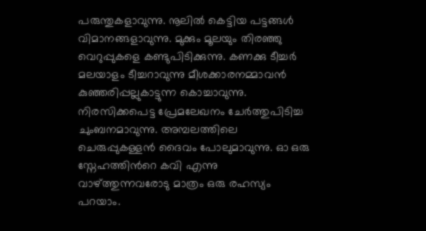പരുന്തുകളാവുന്നു. നൂലിൽ കെട്ടിയ പട്ടങ്ങൾ വിമാനങ്ങളാവുന്നു. മുക്കും മൂലയും തിരഞ്ഞു വെറുപ്പുകളെ കണ്ടുപിടിക്കുന്നു. കണക്കു ടീച്ചർ മലയാളം ടീച്ചറാവുന്നു മീശക്കാരനമ്മാവൻ കുഞ്ഞരിപ്പല്ലുകാട്ടുന്ന കൊച്ചാവുന്നു. നിരസിക്കപെട്ട പ്രേമലേഖനം ചേർത്തുപിടിച്ച ചുംബനമാവുന്നു. അമ്പലത്തിലെ ചെരുപ്പുകള്ളൻ ദൈവം പോലുമാവുന്നു. ഓ ഒരു സ്നേഹത്തിന്‍റെ കവി എന്നു വാഴ്ത്തുന്നവരോടു മാത്രം ഒരു രഹസ്യം പറയാം.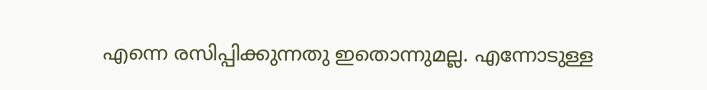എന്നെ രസിപ്പിക്കുന്നതു ഇതൊന്നുമല്ല. എന്നോടുള്ള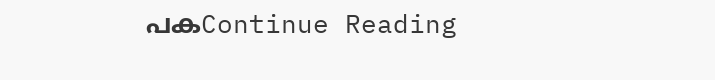പകContinue Reading